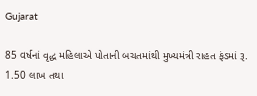Gujarat

85 વર્ષનાં વૃદ્ધ મહિલાએ પોતાની બચતમાંથી મુખ્યમંત્રી રાહત ફંડમાં રૂ. 1.50 લાખ તથા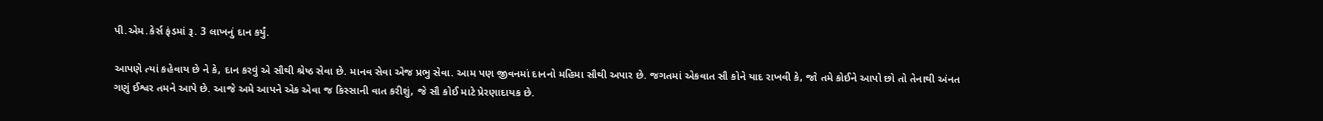પી.એમ.કેર્સ ફંડમાં રૂ. 3 લાખનું દાન કર્યું.

આપણે ત્યાં કહેવાય છે ને કે, દાન કરવું એ સૌથી શ્રેષ્ઠ સેવા છે. માનવ સેવા એજ પ્રભુ સેવા. આમ પણ જીવનમાં દાનનો મહિમા સૌથી અપાર છે. જગતમાં એકવાત સૌ કોને યાદ રાખવી કે, જો તમે કોઈને આપો છો તો તેનાથી અંનત ગણું ઈશ્વર તમને આપે છે. આજે અમે આપને એક એવા જ કિસ્સાની વાત કરીશું, જે સૌ કોઈ માટે પ્રેરણાદાયક છે.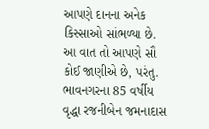આપણે દાનના અનેક કિસ્સાઓ સાંભળ્યા છે. આ વાત તો આપણે સૌ કોઈ જાણીએ છે, પરંતુ. ભાવનગરના 85 વર્ષીય વૃદ્ધા રજનીબેન જમનાદાસ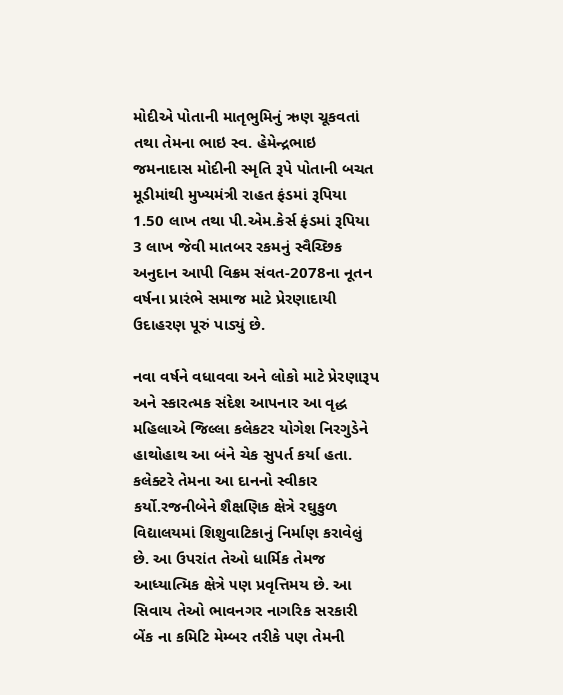મોદીએ પોતાની માતૃભુમિનું ઋણ ચૂકવતાં તથા તેમના ભાઇ સ્વ. હેમેન્દ્રભાઇ જમનાદાસ મોદીની સ્મૃતિ રૂપે પોતાની બચત મૂડીમાંથી મુખ્યમંત્રી રાહત ફંડમાં રૂપિયા 1.50 લાખ તથા પી.એમ.કેર્સ ફંડમાં રૂપિયા 3 લાખ જેવી માતબર રકમનું સ્વૈચ્છિક અનુદાન આપી વિક્રમ સંવત-2078ના નૂતન વર્ષના પ્રારંભે સમાજ માટે પ્રેરણાદાયી ઉદાહરણ પૂરું પાડ્યું છે.

નવા વર્ષને વધાવવા અને લોકો માટે પ્રેરણારૂપ અને સ્કારત્મક સંદેશ આપનાર આ વૃદ્ધ મહિલાએ જિલ્લા કલેકટર યોગેશ નિરગુડેને હાથોહાથ આ બંને ચેક સુપર્ત કર્યા હતા. કલેક્ટરે તેમના આ દાનનો સ્વીકાર કર્યો.રજનીબેને શૈક્ષણિક ક્ષેત્રે રઘુકુળ વિદ્યાલયમાં શિશુવાટિકાનું નિર્માણ કરાવેલું છે. આ ઉપરાંત તેઓ ધાર્મિક તેમજ આધ્યાત્મિક ક્ષેત્રે ૫ણ પ્રવૃત્તિમય છે. આ સિવાય તેઓ ભાવનગર નાગરિક સરકારી બેંક ના કમિટિ મેમ્બર તરીકે પણ તેમની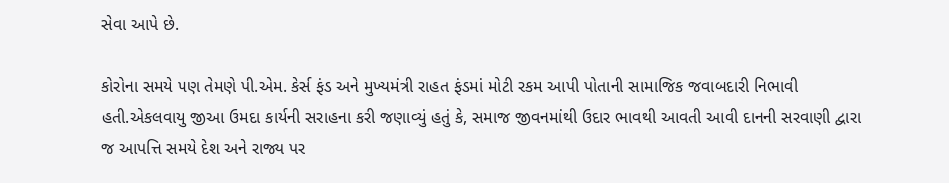સેવા આપે છે.

કોરોના સમયે ૫ણ તેમણે પી.એમ. કેર્સ ફંડ અને મુખ્યમંત્રી રાહત ફંડમાં મોટી રકમ આપી પોતાની સામાજિક જવાબદારી નિભાવી હતી.એકલવાયુ જીઆ ઉમદા કાર્યની સરાહના કરી જણાવ્યું હતું કે, સમાજ જીવનમાંથી ઉદાર ભાવથી આવતી આવી દાનની સરવાણી દ્વારા જ આપત્તિ સમયે દેશ અને રાજ્ય પર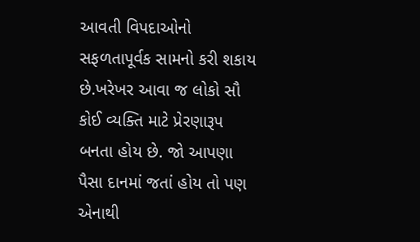આવતી વિપદાઓનો સફળતાપૂર્વક સામનો કરી શકાય છે.ખરેખર આવા જ લોકો સૌ કોઈ વ્યક્તિ માટે પ્રેરણારૂપ બનતા હોય છે. જો આપણા પૈસા દાનમાં જતાં હોય તો પણ એનાથી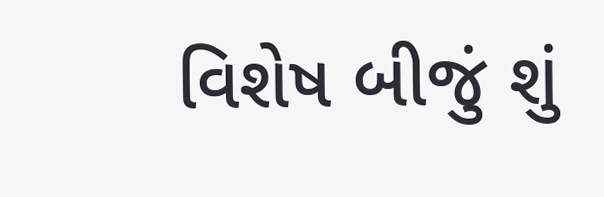વિશેષ બીજું શું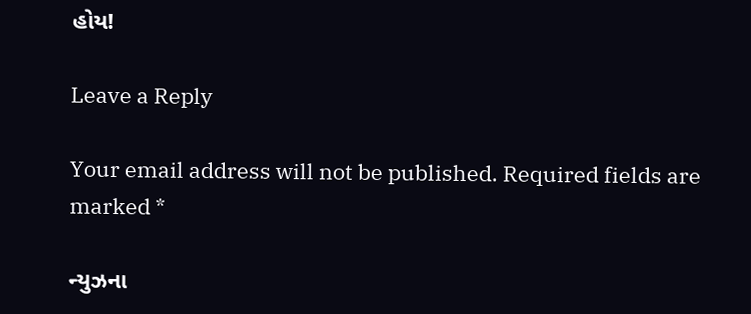હોય!

Leave a Reply

Your email address will not be published. Required fields are marked *

ન્યુઝના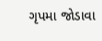ગૃપમા જોડાવા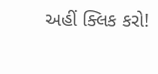અહીં ક્લિક કરો!